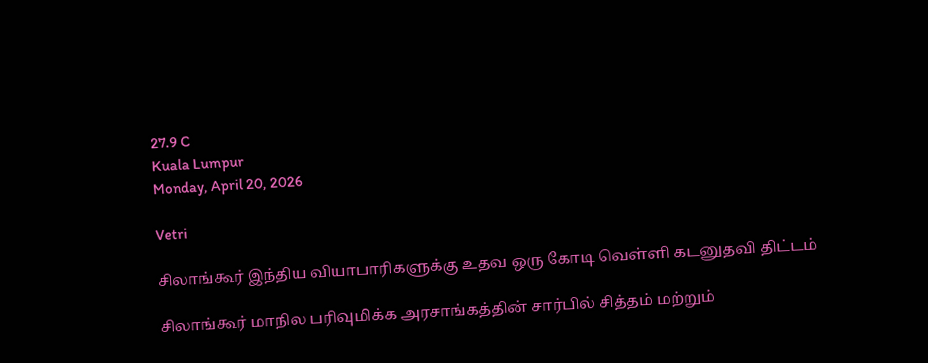27.9 C
Kuala Lumpur
Monday, April 20, 2026

Vetri

சிலாங்கூர் இந்திய வியாபாரிகளுக்கு உதவ ஒரு கோடி வெள்ளி கடனுதவி திட்டம்

சிலாங்கூர் மாநில பரிவுமிக்க அரசாங்கத்தின் சார்பில் சித்தம் மற்றும்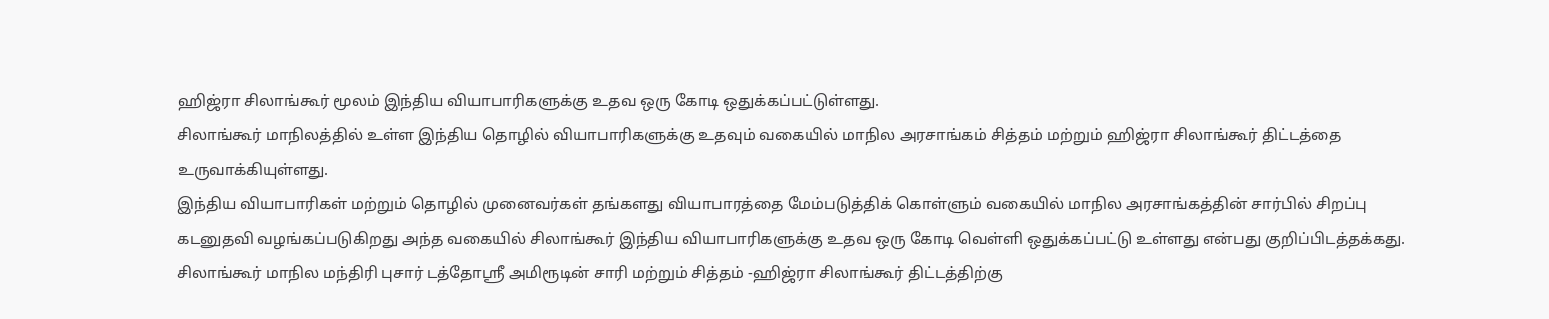ஹிஜ்ரா சிலாங்கூர் மூலம் இந்திய வியாபாரிகளுக்கு உதவ ஒரு கோடி ஒதுக்கப்பட்டுள்ளது.
சிலாங்கூர் மாநிலத்தில் உள்ள இந்திய தொழில் வியாபாரிகளுக்கு உதவும் வகையில் மாநில அரசாங்கம் சித்தம் மற்றும் ஹிஜ்ரா சிலாங்கூர் திட்டத்தை உருவாக்கியுள்ளது.
இந்திய வியாபாரிகள் மற்றும் தொழில் முனைவர்கள் தங்களது வியாபாரத்தை மேம்படுத்திக் கொள்ளும் வகையில் மாநில அரசாங்கத்தின் சார்பில் சிறப்பு கடனுதவி வழங்கப்படுகிறது அந்த வகையில் சிலாங்கூர் இந்திய வியாபாரிகளுக்கு உதவ ஒரு கோடி வெள்ளி ஒதுக்கப்பட்டு உள்ளது என்பது குறிப்பிடத்தக்கது.
சிலாங்கூர் மாநில மந்திரி புசார் டத்தோஸ்ரீ அமிரூடின் சாரி மற்றும் சித்தம் -ஹிஜ்ரா சிலாங்கூர் திட்டத்திற்கு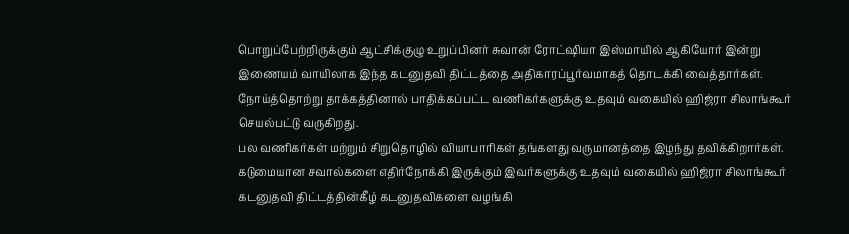பொறுப்பேற்றிருக்கும் ஆட்சிக்குழு உறுப்பினர் சுவான் ரோட்ஷியா இஸ்மாயில் ஆகியோர் இன்று இணையம் வாயிலாக இந்த கடனுதவி திட்டத்தை அதிகாரப்பூர்வமாகத் தொடக்கி வைத்தார்கள்.
நோய்த்தொற்று தாக்கத்தினால் பாதிக்கப்பட்ட வணிகர்களுக்கு உதவும் வகையில் ஹிஜ்ரா சிலாங்கூர் செயல்பட்டு வருகிறது.
பல வணிகர்கள் மற்றும் சிறுதொழில் வியாபாரிகள் தங்களது வருமானத்தை இழந்து தவிக்கிறார்கள்.
கடுமையான சவால்களை எதிர்நோக்கி இருக்கும் இவர்களுக்கு உதவும் வகையில் ஹிஜ்ரா சிலாங்கூர் கடனுதவி திட்டத்தின்கீழ் கடனுதவிகளை வழங்கி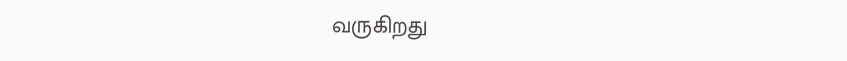வருகிறது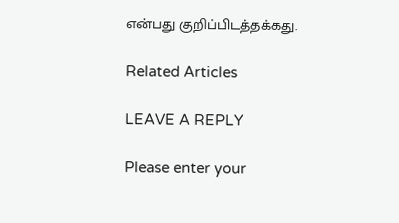என்பது குறிப்பிடத்தக்கது.

Related Articles

LEAVE A REPLY

Please enter your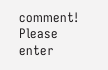comment!
Please enter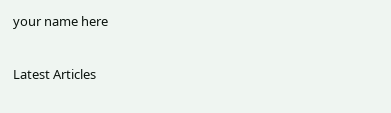your name here

Latest Articles